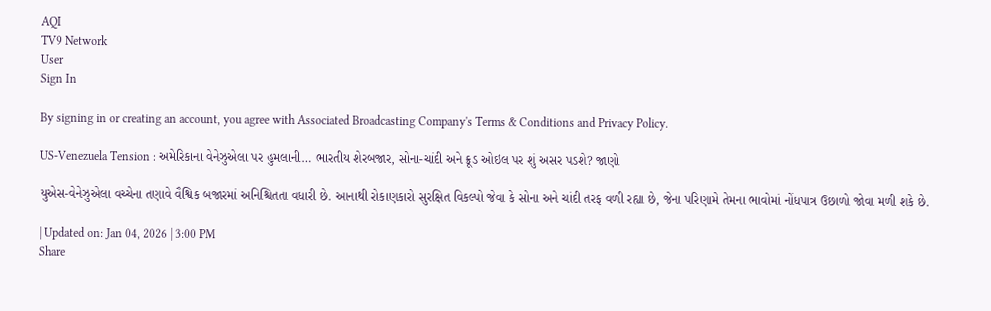AQI
TV9 Network
User
Sign In

By signing in or creating an account, you agree with Associated Broadcasting Company's Terms & Conditions and Privacy Policy.

US-Venezuela Tension : અમેરિકાના વેનેઝુએલા પર હુમલાની… ભારતીય શેરબજાર, સોના-ચાંદી અને ક્રૂડ ઓઇલ પર શું અસર પડશે? જાણો

યુએસ-વેનેઝુએલા વચ્ચેના તણાવે વૈશ્વિક બજારમાં અનિશ્ચિતતા વધારી છે. આનાથી રોકાણકારો સુરક્ષિત વિકલ્પો જેવા કે સોના અને ચાંદી તરફ વળી રહ્યા છે, જેના પરિણામે તેમના ભાવોમાં નોંધપાત્ર ઉછાળો જોવા મળી શકે છે.

| Updated on: Jan 04, 2026 | 3:00 PM
Share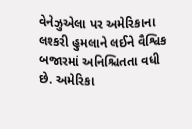વેનેઝુએલા પર અમેરિકાના લશ્કરી હુમલાને લઈને વૈશ્વિક બજારમાં અનિશ્ચિતતા વધી છે. અમેરિકા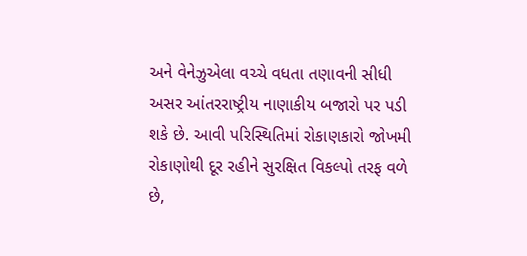અને વેનેઝુએલા વચ્ચે વધતા તણાવની સીધી અસર આંતરરાષ્ટ્રીય નાણાકીય બજારો પર પડી શકે છે. આવી પરિસ્થિતિમાં રોકાણકારો જોખમી રોકાણોથી દૂર રહીને સુરક્ષિત વિકલ્પો તરફ વળે છે,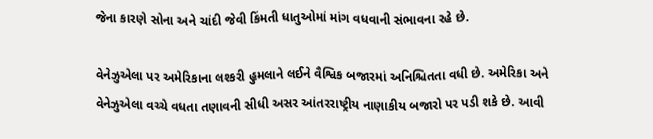જેના કારણે સોના અને ચાંદી જેવી કિંમતી ધાતુઓમાં માંગ વધવાની સંભાવના રહે છે.

વેનેઝુએલા પર અમેરિકાના લશ્કરી હુમલાને લઈને વૈશ્વિક બજારમાં અનિશ્ચિતતા વધી છે. અમેરિકા અને વેનેઝુએલા વચ્ચે વધતા તણાવની સીધી અસર આંતરરાષ્ટ્રીય નાણાકીય બજારો પર પડી શકે છે. આવી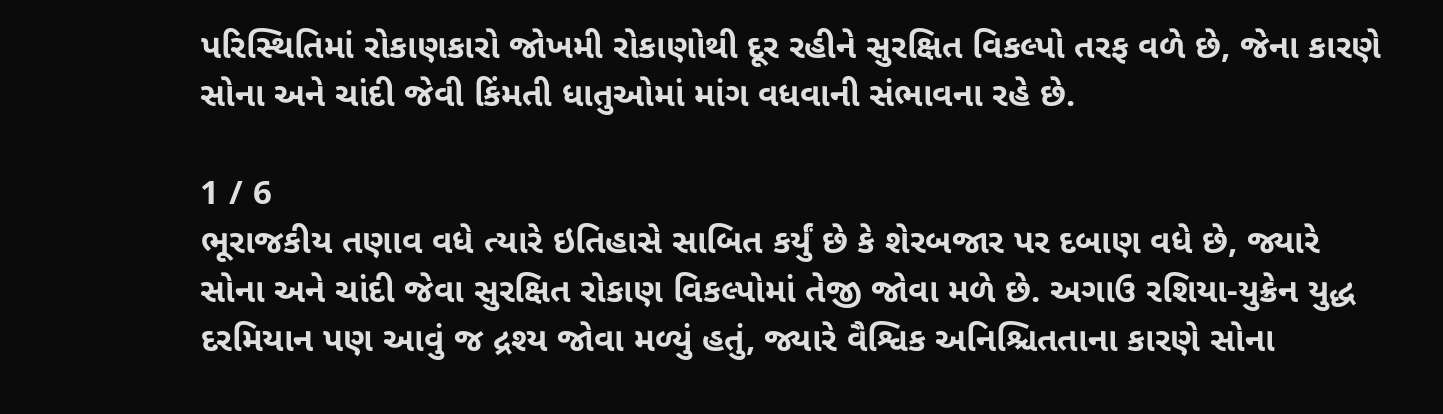પરિસ્થિતિમાં રોકાણકારો જોખમી રોકાણોથી દૂર રહીને સુરક્ષિત વિકલ્પો તરફ વળે છે, જેના કારણે સોના અને ચાંદી જેવી કિંમતી ધાતુઓમાં માંગ વધવાની સંભાવના રહે છે.

1 / 6
ભૂરાજકીય તણાવ વધે ત્યારે ઇતિહાસે સાબિત કર્યું છે કે શેરબજાર પર દબાણ વધે છે, જ્યારે સોના અને ચાંદી જેવા સુરક્ષિત રોકાણ વિકલ્પોમાં તેજી જોવા મળે છે. અગાઉ રશિયા-યુક્રેન યુદ્ધ દરમિયાન પણ આવું જ દ્રશ્ય જોવા મળ્યું હતું, જ્યારે વૈશ્વિક અનિશ્ચિતતાના કારણે સોના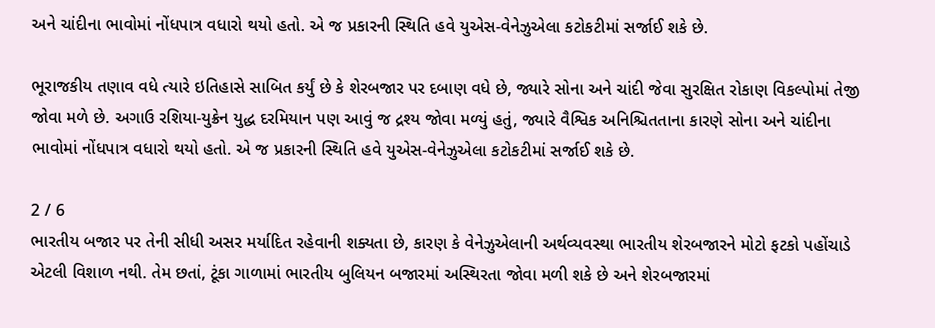અને ચાંદીના ભાવોમાં નોંધપાત્ર વધારો થયો હતો. એ જ પ્રકારની સ્થિતિ હવે યુએસ-વેનેઝુએલા કટોકટીમાં સર્જાઈ શકે છે.

ભૂરાજકીય તણાવ વધે ત્યારે ઇતિહાસે સાબિત કર્યું છે કે શેરબજાર પર દબાણ વધે છે, જ્યારે સોના અને ચાંદી જેવા સુરક્ષિત રોકાણ વિકલ્પોમાં તેજી જોવા મળે છે. અગાઉ રશિયા-યુક્રેન યુદ્ધ દરમિયાન પણ આવું જ દ્રશ્ય જોવા મળ્યું હતું, જ્યારે વૈશ્વિક અનિશ્ચિતતાના કારણે સોના અને ચાંદીના ભાવોમાં નોંધપાત્ર વધારો થયો હતો. એ જ પ્રકારની સ્થિતિ હવે યુએસ-વેનેઝુએલા કટોકટીમાં સર્જાઈ શકે છે.

2 / 6
ભારતીય બજાર પર તેની સીધી અસર મર્યાદિત રહેવાની શક્યતા છે, કારણ કે વેનેઝુએલાની અર્થવ્યવસ્થા ભારતીય શેરબજારને મોટો ફટકો પહોંચાડે એટલી વિશાળ નથી. તેમ છતાં, ટૂંકા ગાળામાં ભારતીય બુલિયન બજારમાં અસ્થિરતા જોવા મળી શકે છે અને શેરબજારમાં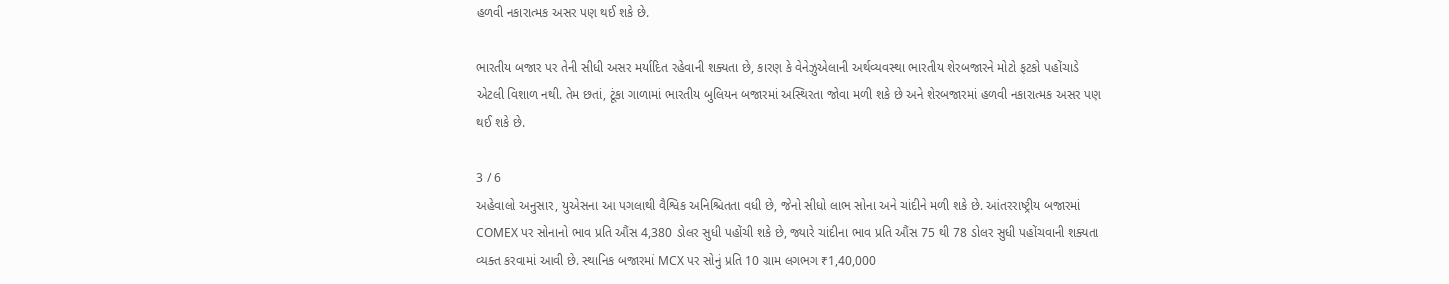હળવી નકારાત્મક અસર પણ થઈ શકે છે.

ભારતીય બજાર પર તેની સીધી અસર મર્યાદિત રહેવાની શક્યતા છે, કારણ કે વેનેઝુએલાની અર્થવ્યવસ્થા ભારતીય શેરબજારને મોટો ફટકો પહોંચાડે એટલી વિશાળ નથી. તેમ છતાં, ટૂંકા ગાળામાં ભારતીય બુલિયન બજારમાં અસ્થિરતા જોવા મળી શકે છે અને શેરબજારમાં હળવી નકારાત્મક અસર પણ થઈ શકે છે.

3 / 6
અહેવાલો અનુસાર, યુએસના આ પગલાથી વૈશ્વિક અનિશ્ચિતતા વધી છે, જેનો સીધો લાભ સોના અને ચાંદીને મળી શકે છે. આંતરરાષ્ટ્રીય બજારમાં COMEX પર સોનાનો ભાવ પ્રતિ ઔંસ 4,380 ડોલર સુધી પહોંચી શકે છે, જ્યારે ચાંદીના ભાવ પ્રતિ ઔંસ 75 થી 78 ડોલર સુધી પહોંચવાની શક્યતા વ્યક્ત કરવામાં આવી છે. સ્થાનિક બજારમાં MCX પર સોનું પ્રતિ 10 ગ્રામ લગભગ ₹1,40,000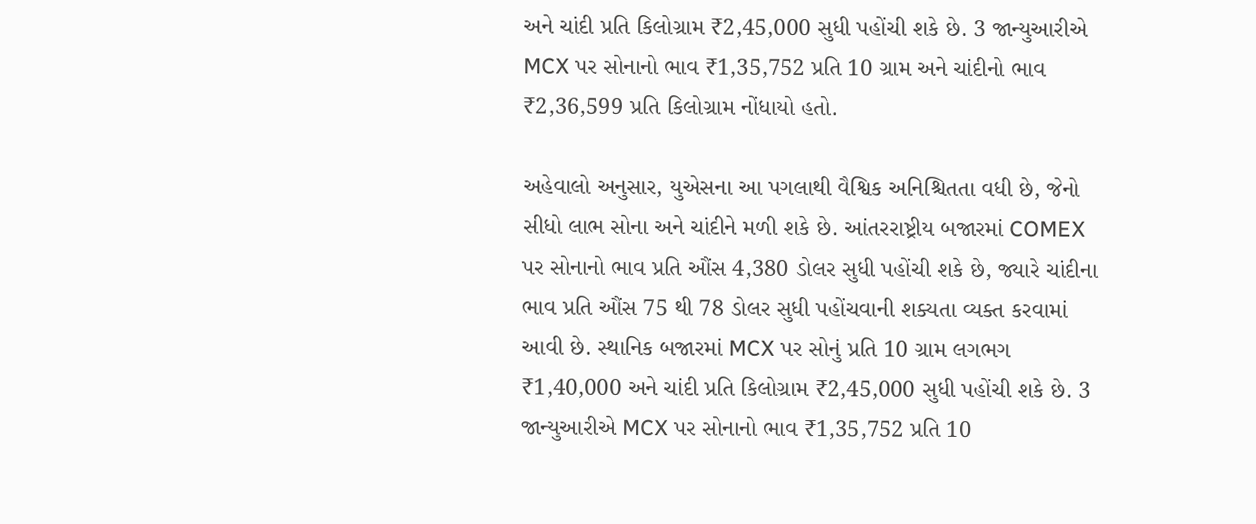અને ચાંદી પ્રતિ કિલોગ્રામ ₹2,45,000 સુધી પહોંચી શકે છે. 3 જાન્યુઆરીએ MCX પર સોનાનો ભાવ ₹1,35,752 પ્રતિ 10 ગ્રામ અને ચાંદીનો ભાવ ₹2,36,599 પ્રતિ કિલોગ્રામ નોંધાયો હતો.

અહેવાલો અનુસાર, યુએસના આ પગલાથી વૈશ્વિક અનિશ્ચિતતા વધી છે, જેનો સીધો લાભ સોના અને ચાંદીને મળી શકે છે. આંતરરાષ્ટ્રીય બજારમાં COMEX પર સોનાનો ભાવ પ્રતિ ઔંસ 4,380 ડોલર સુધી પહોંચી શકે છે, જ્યારે ચાંદીના ભાવ પ્રતિ ઔંસ 75 થી 78 ડોલર સુધી પહોંચવાની શક્યતા વ્યક્ત કરવામાં આવી છે. સ્થાનિક બજારમાં MCX પર સોનું પ્રતિ 10 ગ્રામ લગભગ ₹1,40,000 અને ચાંદી પ્રતિ કિલોગ્રામ ₹2,45,000 સુધી પહોંચી શકે છે. 3 જાન્યુઆરીએ MCX પર સોનાનો ભાવ ₹1,35,752 પ્રતિ 10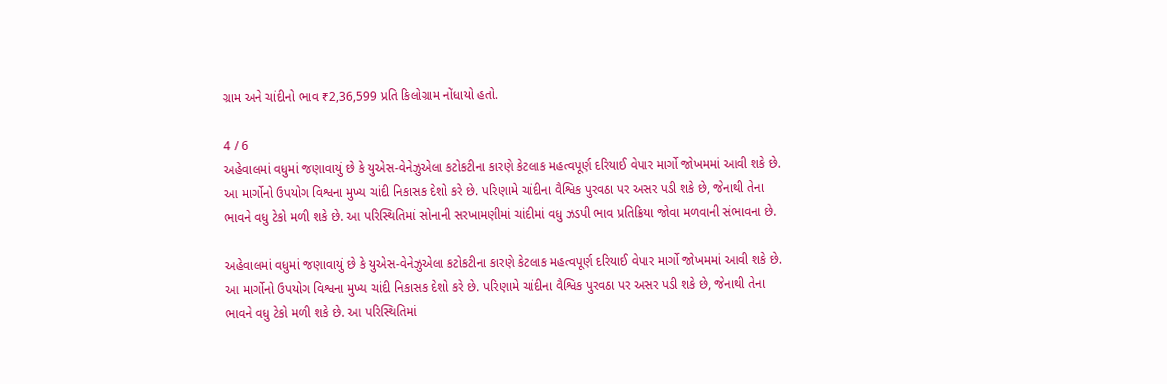ગ્રામ અને ચાંદીનો ભાવ ₹2,36,599 પ્રતિ કિલોગ્રામ નોંધાયો હતો.

4 / 6
અહેવાલમાં વધુમાં જણાવાયું છે કે યુએસ-વેનેઝુએલા કટોકટીના કારણે કેટલાક મહત્વપૂર્ણ દરિયાઈ વેપાર માર્ગો જોખમમાં આવી શકે છે. આ માર્ગોનો ઉપયોગ વિશ્વના મુખ્ય ચાંદી નિકાસક દેશો કરે છે. પરિણામે ચાંદીના વૈશ્વિક પુરવઠા પર અસર પડી શકે છે, જેનાથી તેના ભાવને વધુ ટેકો મળી શકે છે. આ પરિસ્થિતિમાં સોનાની સરખામણીમાં ચાંદીમાં વધુ ઝડપી ભાવ પ્રતિક્રિયા જોવા મળવાની સંભાવના છે.

અહેવાલમાં વધુમાં જણાવાયું છે કે યુએસ-વેનેઝુએલા કટોકટીના કારણે કેટલાક મહત્વપૂર્ણ દરિયાઈ વેપાર માર્ગો જોખમમાં આવી શકે છે. આ માર્ગોનો ઉપયોગ વિશ્વના મુખ્ય ચાંદી નિકાસક દેશો કરે છે. પરિણામે ચાંદીના વૈશ્વિક પુરવઠા પર અસર પડી શકે છે, જેનાથી તેના ભાવને વધુ ટેકો મળી શકે છે. આ પરિસ્થિતિમાં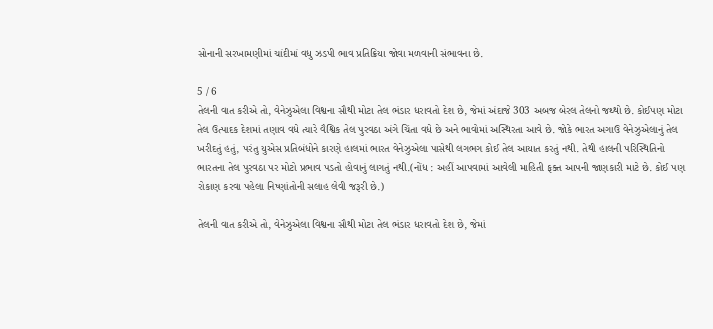સોનાની સરખામણીમાં ચાંદીમાં વધુ ઝડપી ભાવ પ્રતિક્રિયા જોવા મળવાની સંભાવના છે.

5 / 6
તેલની વાત કરીએ તો, વેનેઝુએલા વિશ્વના સૌથી મોટા તેલ ભંડાર ધરાવતો દેશ છે, જેમાં અંદાજે 303 અબજ બેરલ તેલનો જથ્થો છે. કોઈપણ મોટા તેલ ઉત્પાદક દેશમાં તણાવ વધે ત્યારે વૈશ્વિક તેલ પુરવઠા અંગે ચિંતા વધે છે અને ભાવોમાં અસ્થિરતા આવે છે. જોકે ભારત અગાઉ વેનેઝુએલાનું તેલ ખરીદતું હતું, પરંતુ યુએસ પ્રતિબંધોને કારણે હાલમાં ભારત વેનેઝુએલા પાસેથી લગભગ કોઈ તેલ આયાત કરતું નથી. તેથી હાલની પરિસ્થિતિનો ભારતના તેલ પુરવઠા પર મોટો પ્રભાવ પડતો હોવાનું લાગતું નથી.(નોંધ : અહીં આપવામાં આવેલી માહિતી ફક્ત આપની જાણકારી માટે છે. કોઈ પણ રોકાણ કરવા પહેલા નિષ્ણાંતોની સલાહ લેવી જરૂરી છે.)

તેલની વાત કરીએ તો, વેનેઝુએલા વિશ્વના સૌથી મોટા તેલ ભંડાર ધરાવતો દેશ છે, જેમાં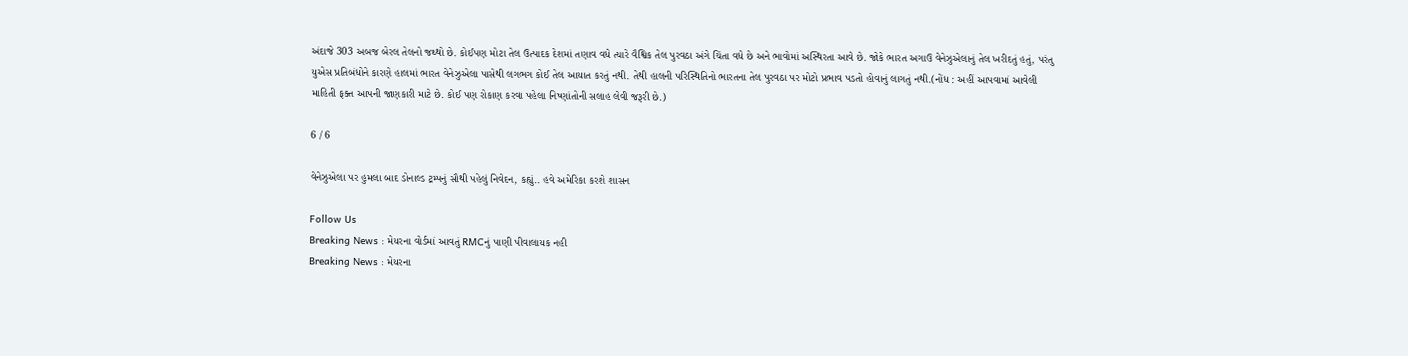અંદાજે 303 અબજ બેરલ તેલનો જથ્થો છે. કોઈપણ મોટા તેલ ઉત્પાદક દેશમાં તણાવ વધે ત્યારે વૈશ્વિક તેલ પુરવઠા અંગે ચિંતા વધે છે અને ભાવોમાં અસ્થિરતા આવે છે. જોકે ભારત અગાઉ વેનેઝુએલાનું તેલ ખરીદતું હતું, પરંતુ યુએસ પ્રતિબંધોને કારણે હાલમાં ભારત વેનેઝુએલા પાસેથી લગભગ કોઈ તેલ આયાત કરતું નથી. તેથી હાલની પરિસ્થિતિનો ભારતના તેલ પુરવઠા પર મોટો પ્રભાવ પડતો હોવાનું લાગતું નથી.(નોંધ : અહીં આપવામાં આવેલી માહિતી ફક્ત આપની જાણકારી માટે છે. કોઈ પણ રોકાણ કરવા પહેલા નિષ્ણાંતોની સલાહ લેવી જરૂરી છે.)

6 / 6

વેનેઝુએલા પર હુમલા બાદ ડોનાલ્ડ ટ્રમ્પનું સૌથી પહેલું નિવેદન, કહ્યું.. હવે અમેરિકા કરશે શાસન

Follow Us
Breaking News : મેયરના વોર્ડમાં આવતું RMCનું પાણી પીવાલાયક નહી
Breaking News : મેયરના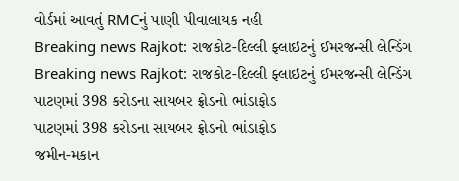વોર્ડમાં આવતું RMCનું પાણી પીવાલાયક નહી
Breaking news Rajkot: રાજકોટ-દિલ્લી ફ્લાઇટનું ઈમરજન્સી લેન્ડિંગ
Breaking news Rajkot: રાજકોટ-દિલ્લી ફ્લાઇટનું ઈમરજન્સી લેન્ડિંગ
પાટણમાં 398 કરોડના સાયબર ફ્રોડનો ભાંડાફોડ
પાટણમાં 398 કરોડના સાયબર ફ્રોડનો ભાંડાફોડ
જમીન-મકાન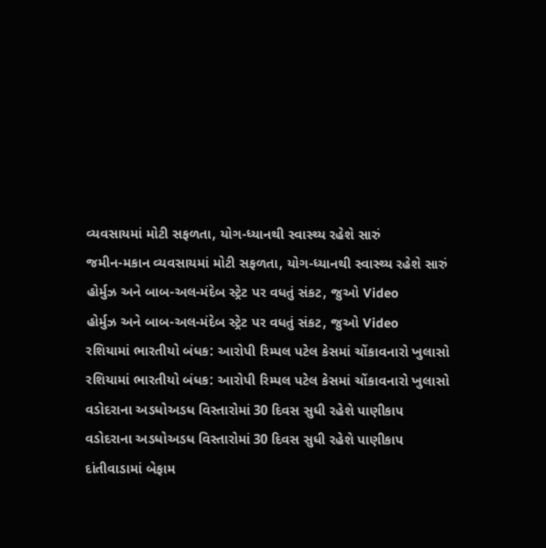વ્યવસાયમાં મોટી સફળતા, યોગ-ધ્યાનથી સ્વાસ્થ્ય રહેશે સારું
જમીન-મકાન વ્યવસાયમાં મોટી સફળતા, યોગ-ધ્યાનથી સ્વાસ્થ્ય રહેશે સારું
હોર્મુઝ અને બાબ-અલ-મંદેબ સ્ટ્રેટ પર વધતું સંકટ, જુઓ Video
હોર્મુઝ અને બાબ-અલ-મંદેબ સ્ટ્રેટ પર વધતું સંકટ, જુઓ Video
રશિયામાં ભારતીયો બંધક: આરોપી રિમ્પલ પટેલ કેસમાં ચોંકાવનારો ખુલાસો
રશિયામાં ભારતીયો બંધક: આરોપી રિમ્પલ પટેલ કેસમાં ચોંકાવનારો ખુલાસો
વડોદરાના અડધોઅડધ વિસ્તારોમાં 30 દિવસ સુધી રહેશે પાણીકાપ
વડોદરાના અડધોઅડધ વિસ્તારોમાં 30 દિવસ સુધી રહેશે પાણીકાપ
દાંતીવાડામાં બેફામ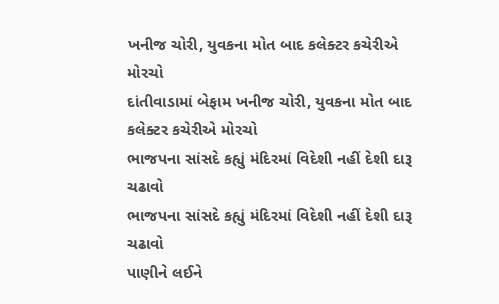ખનીજ ચોરી, યુવકના મોત બાદ કલેક્ટર કચેરીએ મોરચો
દાંતીવાડામાં બેફામ ખનીજ ચોરી, યુવકના મોત બાદ કલેક્ટર કચેરીએ મોરચો
ભાજપના સાંસદે કહ્યું મંદિરમાં વિદેશી નહીં દેશી દારૂ ચઢાવો
ભાજપના સાંસદે કહ્યું મંદિરમાં વિદેશી નહીં દેશી દારૂ ચઢાવો
પાણીને લઈને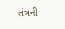તંત્રની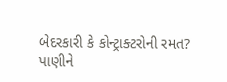બેદરકારી કે કોન્ટ્રાક્ટરોની રમત?
પાણીને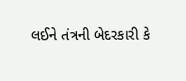લઈને તંત્રની બેદરકારી કે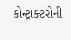કોન્ટ્રાક્ટરોની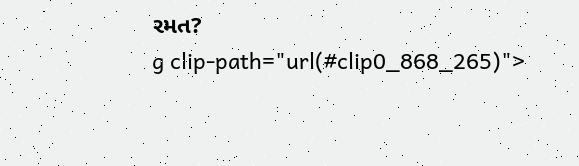રમત?
g clip-path="url(#clip0_868_265)">